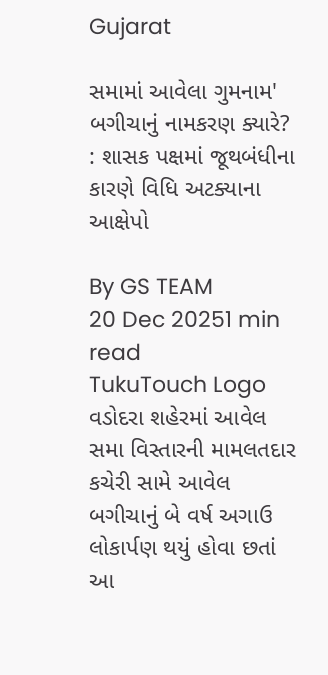Gujarat

સમામાં આવેલા ગુમનામ' બગીચાનું નામકરણ ક્યારે? : શાસક પક્ષમાં જૂથબંધીના કારણે વિધિ અટક્યાના આક્ષેપો

By GS TEAM
20 Dec 20251 min read
TukuTouch Logo
વડોદરા શહેરમાં આવેલ સમા વિસ્તારની મામલતદાર કચેરી સામે આવેલ બગીચાનું બે વર્ષ અગાઉ લોકાર્પણ થયું હોવા છતાં આ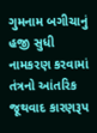ગુમનામ બગીચાનું હજી સુધી નામકરણ કરવામાં તંત્રનો આંતરિક જૂથવાદ કારણરૂપ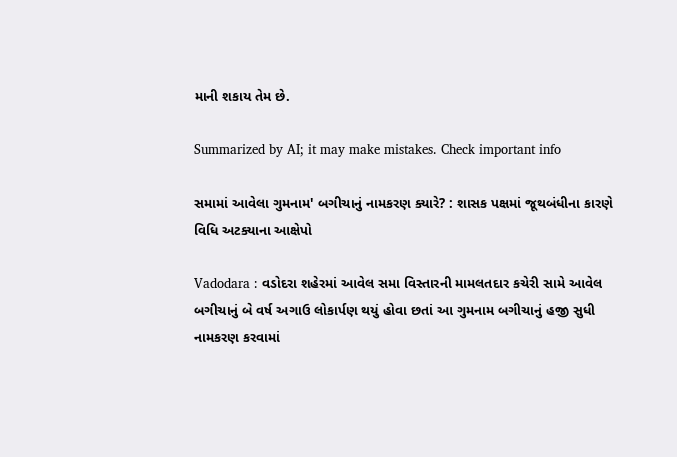માની શકાય તેમ છે.

Summarized by AI; it may make mistakes. Check important info

સમામાં આવેલા ગુમનામ' બગીચાનું નામકરણ ક્યારે? : શાસક પક્ષમાં જૂથબંધીના કારણે વિધિ અટક્યાના આક્ષેપો

Vadodara : વડોદરા શહેરમાં આવેલ સમા વિસ્તારની મામલતદાર કચેરી સામે આવેલ બગીચાનું બે વર્ષ અગાઉ લોકાર્પણ થયું હોવા છતાં આ ગુમનામ બગીચાનું હજી સુધી નામકરણ કરવામાં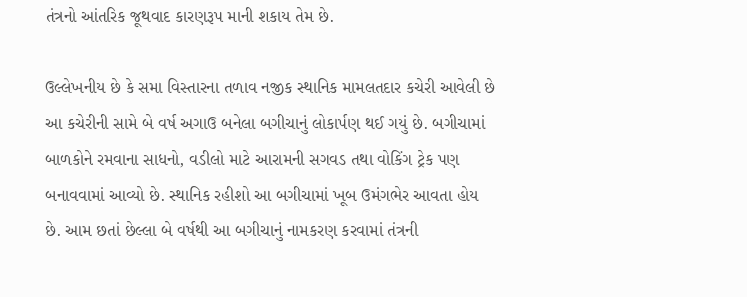તંત્રનો આંતરિક જૂથવાદ કારણરૂપ માની શકાય તેમ છે.

ઉલ્લેખનીય છે કે સમા વિસ્તારના તળાવ નજીક સ્થાનિક મામલતદાર કચેરી આવેલી છે આ કચેરીની સામે બે વર્ષ અગાઉ બનેલા બગીચાનું લોકાર્પણ થઈ ગયું છે. બગીચામાં બાળકોને રમવાના સાધનો, વડીલો માટે આરામની સગવડ તથા વોકિંગ ટ્રેક પણ બનાવવામાં આવ્યો છે. સ્થાનિક રહીશો આ બગીચામાં ખૂબ ઉમંગભેર આવતા હોય છે. આમ છતાં છેલ્લા બે વર્ષથી આ બગીચાનું નામકરણ કરવામાં તંત્રની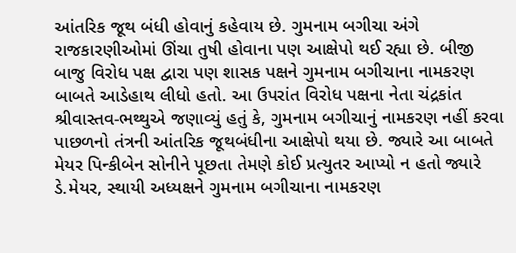આંતરિક જૂથ બંધી હોવાનું કહેવાય છે. ગુમનામ બગીચા અંગે રાજકારણીઓમાં ઊંચા તુષી હોવાના પણ આક્ષેપો થઈ રહ્યા છે. બીજી બાજુ વિરોધ પક્ષ દ્વારા પણ શાસક પક્ષને ગુમનામ બગીચાના નામકરણ બાબતે આડેહાથ લીધો હતો. આ ઉપરાંત વિરોધ પક્ષના નેતા ચંદ્રકાંત શ્રીવાસ્તવ-ભથ્થુએ જણાવ્યું હતું કે, ગુમનામ બગીચાનું નામકરણ નહીં કરવા પાછળનો તંત્રની આંતરિક જૂથબંધીના આક્ષેપો થયા છે. જ્યારે આ બાબતે મેયર પિન્કીબેન સોનીને પૂછતા તેમણે કોઈ પ્રત્યુતર આપ્યો ન હતો જ્યારે ડે.મેયર, સ્થાયી અધ્યક્ષને ગુમનામ બગીચાના નામકરણ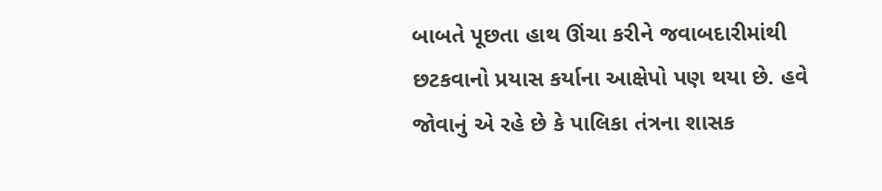બાબતે પૂછતા હાથ ઊંચા કરીને જવાબદારીમાંથી છટકવાનો પ્રયાસ કર્યાના આક્ષેપો પણ થયા છે. હવે જોવાનું એ રહે છે કે પાલિકા તંત્રના શાસક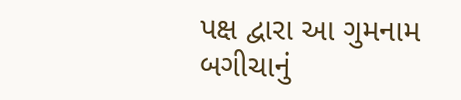પક્ષ દ્વારા આ ગુમનામ બગીચાનું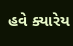હવે ક્યારેય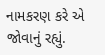નામકરણ કરે એ જોવાનું રહ્યું.